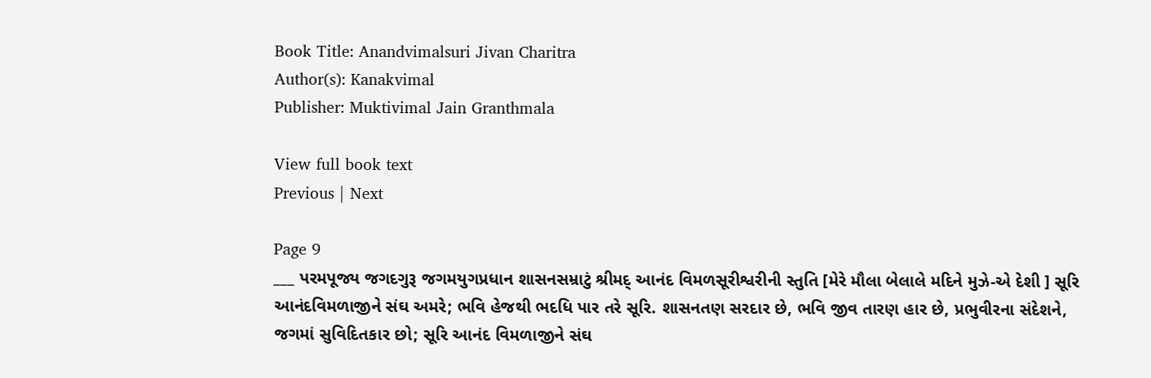Book Title: Anandvimalsuri Jivan Charitra
Author(s): Kanakvimal
Publisher: Muktivimal Jain Granthmala

View full book text
Previous | Next

Page 9
___ પરમપૂજ્ય જગદગુરૂ જગમયુગપ્રધાન શાસનસમ્રાટું શ્રીમદ્ આનંદ વિમળસૂરીશ્વરીની સ્તુતિ [મેરે મૌલા બેલાલે મદિને મુઝે-એ દેશી ] સૂરિ આનંદવિમળાજીને સંઘ અમરે; ભવિ હેજથી ભદધિ પાર તરે સૂરિ. શાસનતણ સરદાર છે, ભવિ જીવ તારણ હાર છે, પ્રભુવીરના સંદેશને, જગમાં સુવિદિતકાર છો; સૂરિ આનંદ વિમળાજીને સંઘ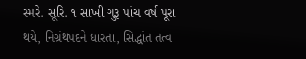સ્મરે. સૂરિ. ૧ સાખી ગુરૂ પાંચ વર્ષ પૂરા થયે, નિગ્રંથપદને ધારતા, સિદ્ધાંત તત્વ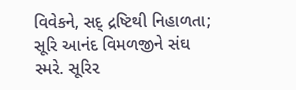વિવેકને, સદ્ દ્રષ્ટિથી નિહાળતા; સૂરિ આનંદ વિમળજીને સંઘ સ્મરે. સૂરિ૨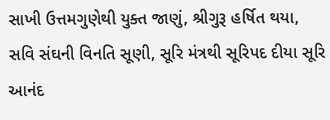સાખી ઉત્તમગુણેથી યુક્ત જાણું, શ્રીગુરૂ હર્ષિત થયા, સવિ સંઘની વિનતિ સૂણી, સૂરિ મંત્રથી સૂરિપદ દીયા સૂરિ આનંદ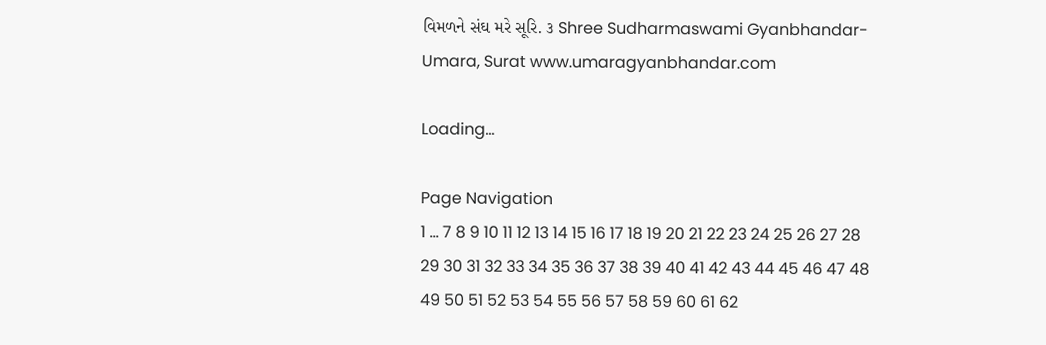વિમળને સંઘ મરે સૂરિ. ૩ Shree Sudharmaswami Gyanbhandar-Umara, Surat www.umaragyanbhandar.com

Loading...

Page Navigation
1 ... 7 8 9 10 11 12 13 14 15 16 17 18 19 20 21 22 23 24 25 26 27 28 29 30 31 32 33 34 35 36 37 38 39 40 41 42 43 44 45 46 47 48 49 50 51 52 53 54 55 56 57 58 59 60 61 62